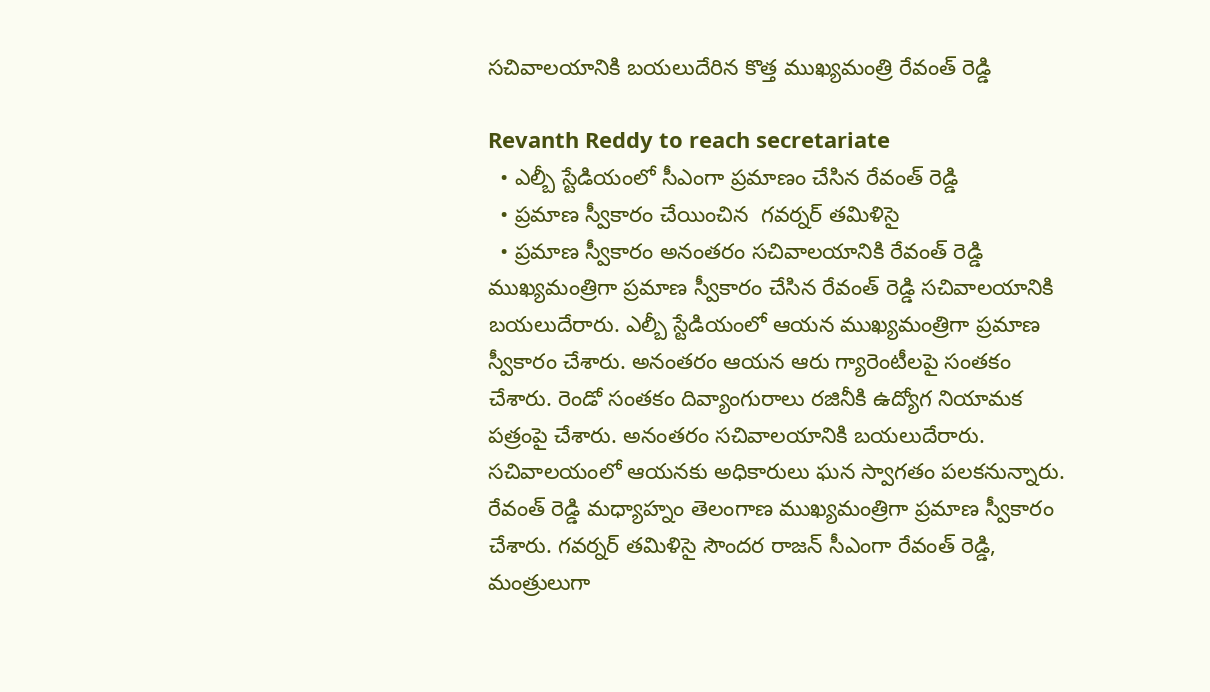సచివాలయానికి బయలుదేరిన కొత్త ముఖ్యమంత్రి రేవంత్ రెడ్డి

Revanth Reddy to reach secretariate
  • ఎల్బీ స్టేడియంలో సీఎంగా ప్రమాణం చేసిన రేవంత్ రెడ్డి
  • ప్రమాణ స్వీకారం చేయించిన  గవర్నర్ తమిళిసై
  • ప్రమాణ స్వీకారం అనంతరం సచివాలయానికి రేవంత్ రెడ్డి
ముఖ్యమంత్రిగా ప్రమాణ స్వీకారం చేసిన రేవంత్ రెడ్డి సచివాలయానికి బయలుదేరారు. ఎల్బీ స్టేడియంలో ఆయన ముఖ్యమంత్రిగా ప్రమాణ స్వీకారం చేశారు. అనంతరం ఆయన ఆరు గ్యారెంటీలపై సంతకం చేశారు. రెండో సంతకం దివ్యాంగురాలు రజినీకి ఉద్యోగ నియామక పత్రంపై చేశారు. అనంతరం సచివాలయానికి బయలుదేరారు. సచివాలయంలో ఆయనకు అధికారులు ఘన స్వాగతం పలకనున్నారు. రేవంత్ రెడ్డి మధ్యాహ్నం తెలంగాణ ముఖ్యమంత్రిగా ప్రమాణ స్వీకారం చేశారు. గవర్నర్ తమిళిసై సౌందర రాజన్ సీఎంగా రేవంత్ రెడ్డి, మంత్రులుగా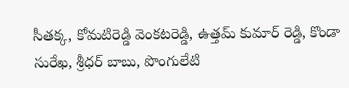సీతక్క, కోమటిరెడ్డి వెంకటరెడ్డి, ఉత్తమ్ కుమార్ రెడ్డి, కొండా సురేఖ, శ్రీధర్ బాబు, పొంగులేటి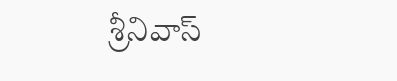శ్రీనివాస్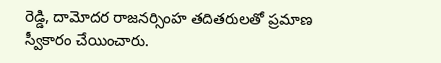రెడ్డి, దామోదర రాజనర్సింహ తదితరులతో ప్రమాణ స్వీకారం చేయించారు.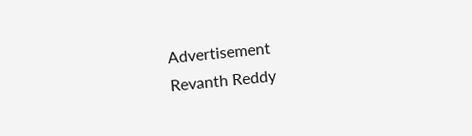Advertisement
Revanth Reddy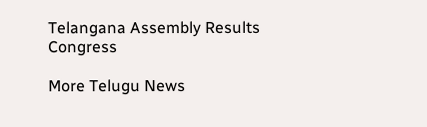Telangana Assembly Results
Congress

More Telugu News